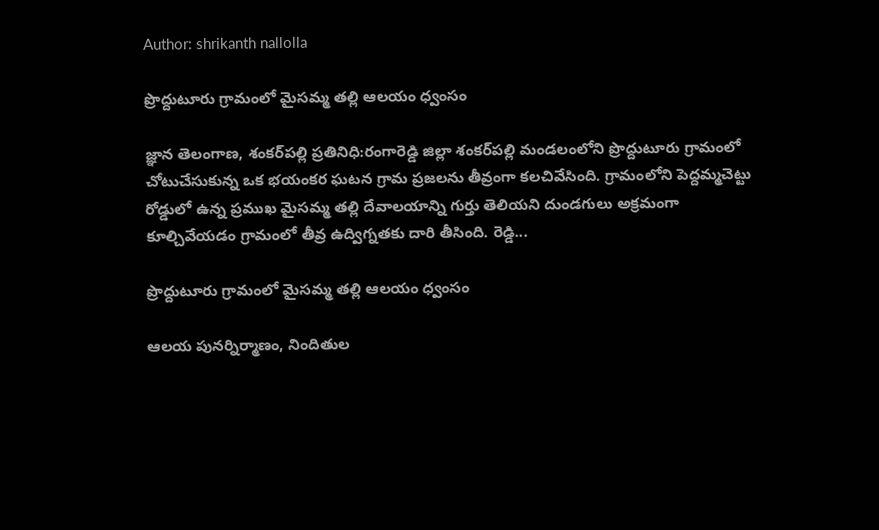Author: shrikanth nallolla

ప్రొద్దుటూరు గ్రామంలో మైసమ్మ తల్లి ఆలయం ధ్వంసం

జ్ఞాన తెలంగాణ, శంకర్‌పల్లి ప్రతినిధి:రంగారెడ్డి జిల్లా శంకర్‌పల్లి మండలంలోని ప్రొద్దుటూరు గ్రామంలో చోటుచేసుకున్న ఒక భయంకర ఘటన గ్రామ ప్రజలను తీవ్రంగా కలచివేసింది. గ్రామంలోని పెద్దమ్మచెట్టు రోడ్డులో ఉన్న ప్రముఖ మైసమ్మ తల్లి దేవాలయాన్ని గుర్తు తెలియని దుండగులు అక్రమంగా కూల్చివేయడం గ్రామంలో తీవ్ర ఉద్విగ్నతకు దారి తీసింది. రెడ్డి...

ప్రొద్దుటూరు గ్రామంలో మైసమ్మ తల్లి ఆలయం ధ్వంసం

ఆలయ పునర్నిర్మాణం, నిందితుల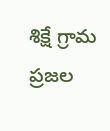శిక్షే గ్రామ ప్రజల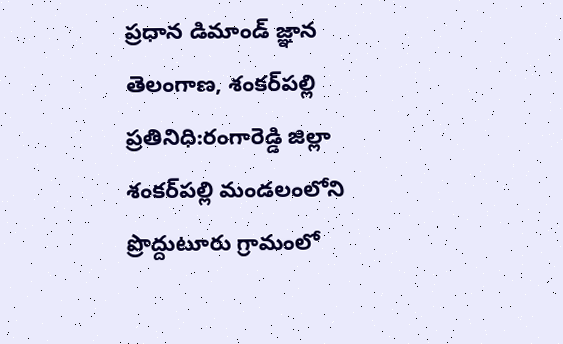ప్రధాన డిమాండ్ జ్ఞాన తెలంగాణ, శంకర్‌పల్లి ప్రతినిధి:రంగారెడ్డి జిల్లా శంకర్‌పల్లి మండలంలోని ప్రొద్దుటూరు గ్రామంలో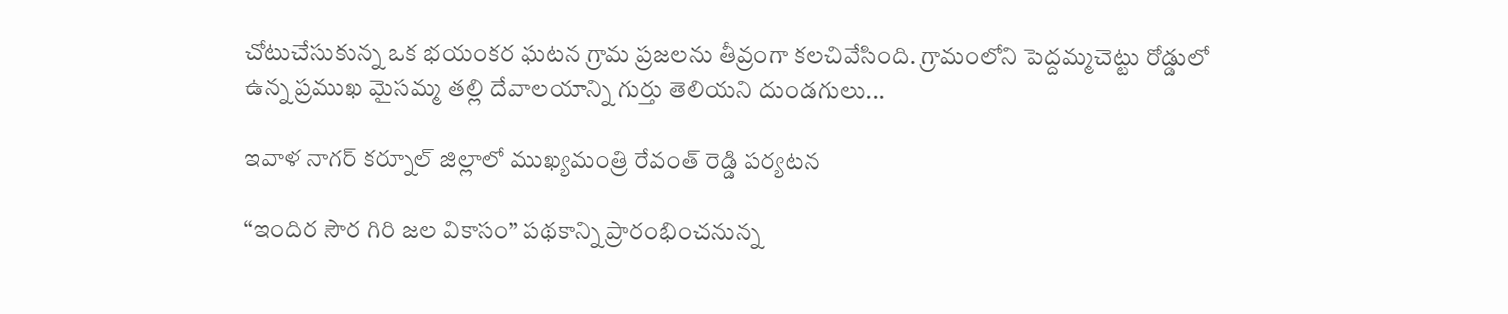చోటుచేసుకున్న ఒక భయంకర ఘటన గ్రామ ప్రజలను తీవ్రంగా కలచివేసింది. గ్రామంలోని పెద్దమ్మచెట్టు రోడ్డులో ఉన్న ప్రముఖ మైసమ్మ తల్లి దేవాలయాన్ని గుర్తు తెలియని దుండగులు...

ఇవాళ నాగర్ కర్నూల్ జిల్లాలో ముఖ్యమంత్రి రేవంత్ రెడ్డి పర్యటన

“ఇందిర సౌర గిరి జల వికాసం” పథకాన్ని ప్రారంభించనున్న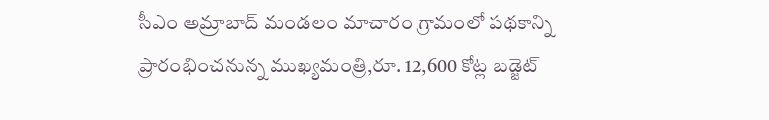సీఎం అమ్రాబాద్ మండలం మాచారం గ్రామంలో పథకాన్ని ప్రారంభించనున్న ముఖ్యమంత్రి,రూ. 12,600 కోట్ల బడ్జెట్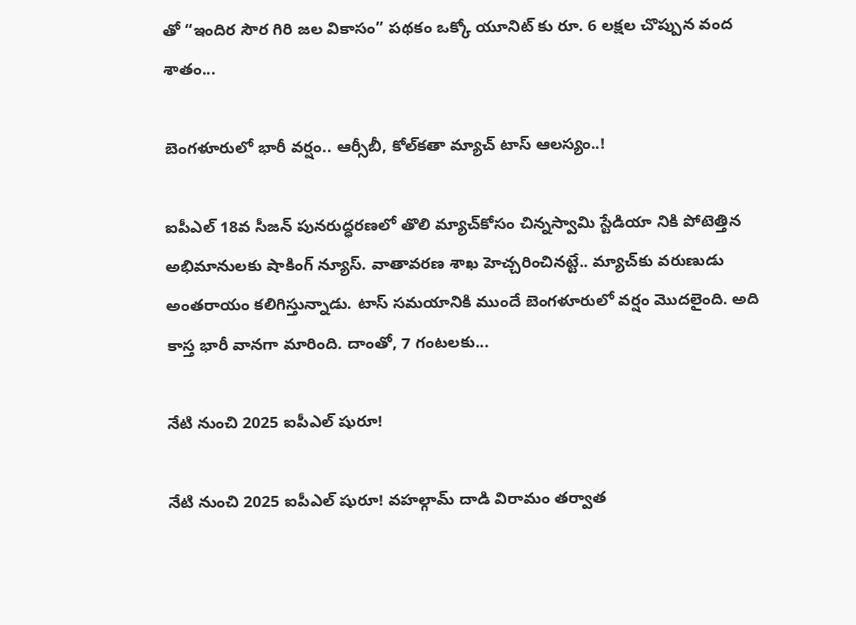తో “ఇందిర సౌర గిరి జల వికాసం” పథకం ఒక్కో యూనిట్ కు రూ. 6 లక్షల చొప్పున వంద శాతం...

బెంగ‌ళూరులో భారీ వ‌ర్షం.. ఆర్సీబీ, కోల్‌క‌తా మ్యాచ్ టాస్ ఆల‌స్యం..!

ఐపీఎల్ 18వ సీజ‌న్ పున‌రుద్ధ‌ర‌ణలో తొలి మ్యాచ్‌కోసం చిన్న‌స్వామి స్టేడియా నికి పోటెత్తిన అభిమానుల‌కు షాకింగ్ న్యూస్. వాతావ‌ర‌ణ శాఖ హెచ్చ‌రించిన‌ట్టే.. మ్యాచ్‌కు వ‌రుణుడు అంత‌రాయం క‌లిగిస్తున్నాడు. టాస్ స‌మ‌యానికి ముందే బెంగ‌ళూరులో వ‌ర్షం మొద‌లైంది. అది కాస్త భారీ వాన‌గా మారింది. దాంతో, 7 గంట‌ల‌కు...

నేటి నుంచి 2025 ఐపీఎల్ షురూ!

నేటి నుంచి 2025 ఐపీఎల్ షురూ! వహల్గామ్ దాడి విరామం తర్వాత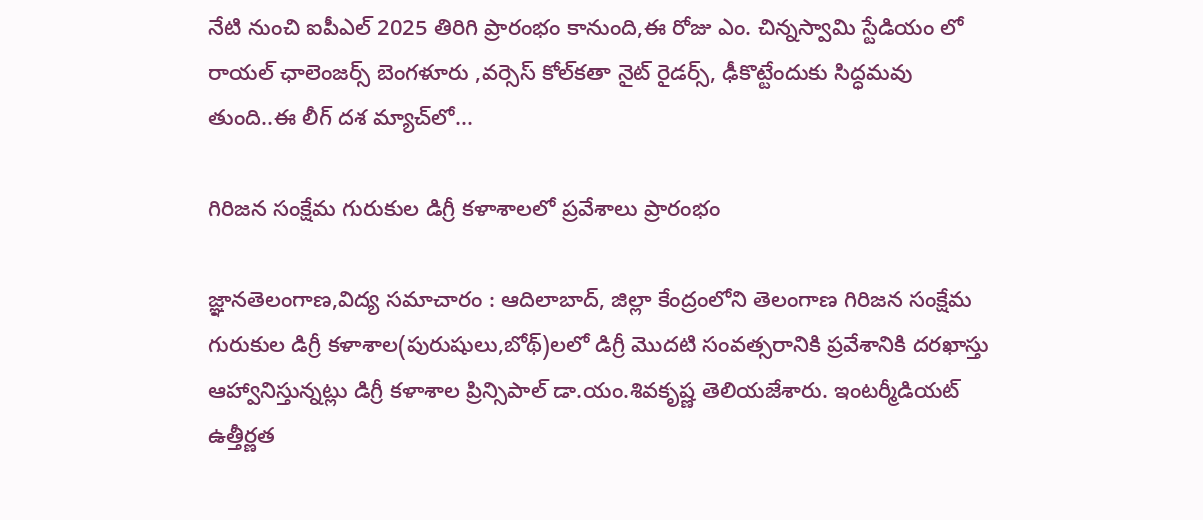నేటి నుంచి ఐపీఎల్ 2025 తిరిగి ప్రారంభం కానుంది,ఈ రోజు ఎం. చిన్నస్వామి స్టేడియం లో రాయల్ ఛాలెంజర్స్ బెంగళూరు ,వర్సెస్ కోల్‌కతా నైట్ రైడర్స్, ఢీకొట్టేందుకు సిద్ధమవు తుంది..ఈ లీగ్ దశ మ్యాచ్‌లో...

గిరిజన సంక్షేమ గురుకుల డిగ్రీ కళాశాలలో ప్రవేశాలు ప్రారంభం

జ్ఞానతెలంగాణ,విద్య సమాచారం : ఆదిలాబాద్, జిల్లా కేంద్రంలోని తెలంగాణ గిరిజన సంక్షేమ గురుకుల డిగ్రీ కళాశాల(పురుషులు,బోథ్)లలో డిగ్రీ మొదటి సంవత్సరానికి ప్రవేశానికి దరఖాస్తు ఆహ్వానిస్తున్నట్లు డిగ్రీ కళాశాల ప్రిన్సిపాల్ డా.యం.శివకృష్ణ తెలియజేశారు. ఇంటర్మీడియట్ ఉత్తీర్ణత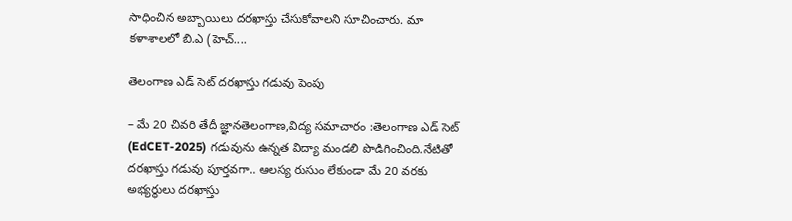సాధించిన అబ్బాయిలు దరఖాస్తు చేసుకోవాలని సూచించారు. మా కళాశాలలో బి.ఎ (హెచ్....

తెలంగాణ ఎడ్ సెట్ దరఖాస్తు గడువు పెంపు

– మే 20 చివరి తేదీ జ్ఞానతెలంగాణ,విద్య సమాచారం :తెలంగాణ ఎడ్ సెట్ (EdCET-2025) గడువును ఉన్నత విద్యా మండలి పొడిగించింది.నేటితో దరఖాస్తు గడువు పూర్తవగా.. ఆలస్య రుసుం లేకుండా మే 20 వరకు అభ్యర్థులు దరఖాస్తు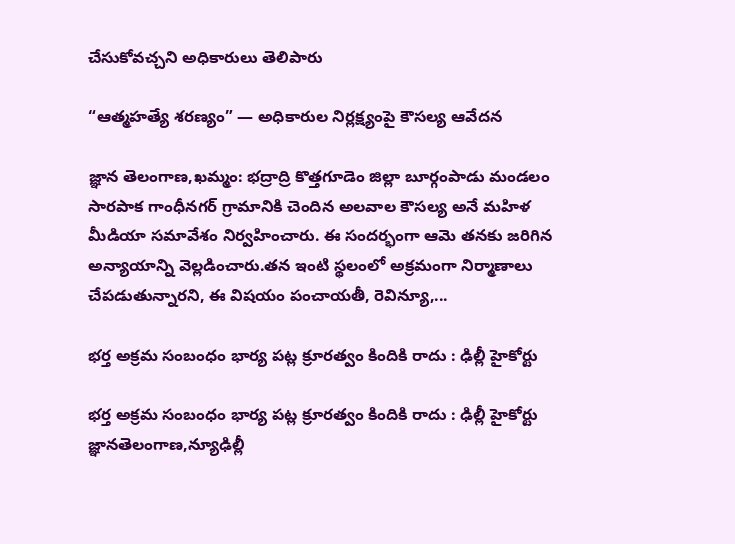చేసుకోవచ్చని అధికారులు తెలిపారు

“ఆత్మహత్యే శరణ్యం” — అధికారుల నిర్లక్ష్యంపై కౌసల్య ఆవేదన

జ్ఞాన తెలంగాణ,ఖమ్మం: భద్రాద్రి కొత్తగూడెం జిల్లా బూర్గంపాడు మండలం సారపాక గాంధీనగర్ గ్రామానికి చెందిన అలవాల కౌసల్య అనే మహిళ మీడియా సమావేశం నిర్వహించారు. ఈ సందర్భంగా ఆమె తనకు జరిగిన అన్యాయాన్ని వెల్లడించారు.తన ఇంటి స్థలంలో అక్రమంగా నిర్మాణాలు చేపడుతున్నారని, ఈ విషయం పంచాయతీ, రెవిన్యూ,...

భర్త అక్రమ సంబంధం భార్య పట్ల క్రూరత్వం కిందికి రాదు : ఢిల్లీ హైకోర్టు

భర్త అక్రమ సంబంధం భార్య పట్ల క్రూరత్వం కిందికి రాదు : ఢిల్లీ హైకోర్టు జ్ఞానతెలంగాణ,న్యూఢిల్లీ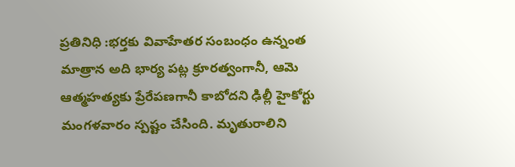ప్రతినిధి :భర్తకు వివాహేతర సంబంధం ఉన్నంత మాత్రాన అది భార్య పట్ల క్రూరత్వంగానీ, ఆమె ఆత్మహత్యకు ప్రేరేపణగానీ కాబోదని ఢిల్లీ హైకోర్టు మంగళవారం స్పష్టం చేసింది. మృతురాలిని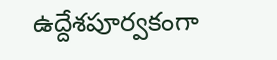ఉద్దేశపూర్వకంగా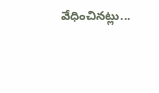వేధించినట్లు...